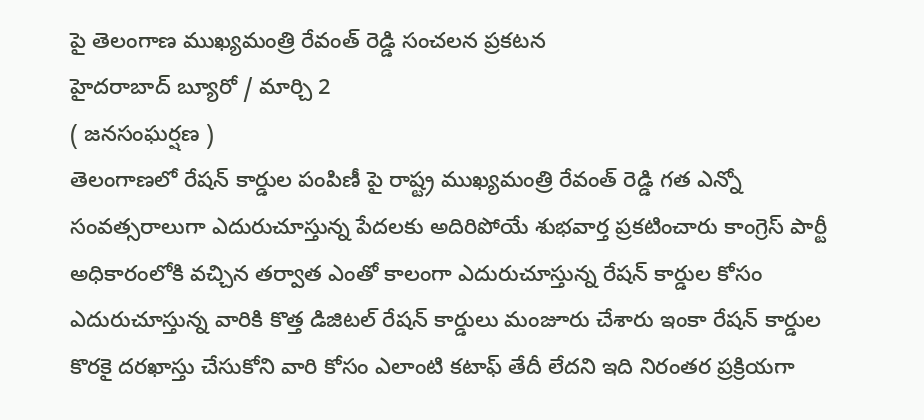పై తెలంగాణ ముఖ్యమంత్రి రేవంత్ రెడ్డి సంచలన ప్రకటన
హైదరాబాద్ బ్యూరో / మార్చి 2
( జనసంఘర్షణ )
తెలంగాణలో రేషన్ కార్డుల పంపిణీ పై రాష్ట్ర ముఖ్యమంత్రి రేవంత్ రెడ్డి గత ఎన్నో సంవత్సరాలుగా ఎదురుచూస్తున్న పేదలకు అదిరిపోయే శుభవార్త ప్రకటించారు కాంగ్రెస్ పార్టీ అధికారంలోకి వచ్చిన తర్వాత ఎంతో కాలంగా ఎదురుచూస్తున్న రేషన్ కార్డుల కోసం ఎదురుచూస్తున్న వారికి కొత్త డిజిటల్ రేషన్ కార్డులు మంజూరు చేశారు ఇంకా రేషన్ కార్డుల కొరకై దరఖాస్తు చేసుకోని వారి కోసం ఎలాంటి కటాఫ్ తేదీ లేదని ఇది నిరంతర ప్రక్రియగా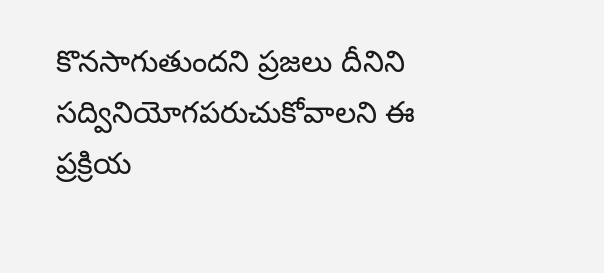కొనసాగుతుందని ప్రజలు దీనిని సద్వినియోగపరుచుకోవాలని ఈ ప్రక్రియ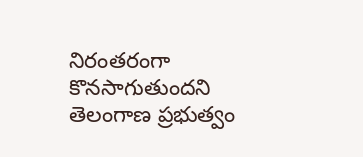నిరంతరంగా కొనసాగుతుందని తెలంగాణ ప్రభుత్వం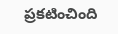ప్రకటించింది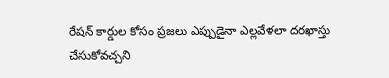రేషన్ కార్డుల కోసం ప్రజలు ఎప్పుడైనా ఎల్లవేళలా దరఖాస్తు చేసుకోవచ్చని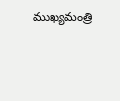ముఖ్యమంత్రి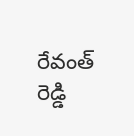రేవంత్ రెడ్డి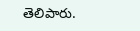తెలిపారు.